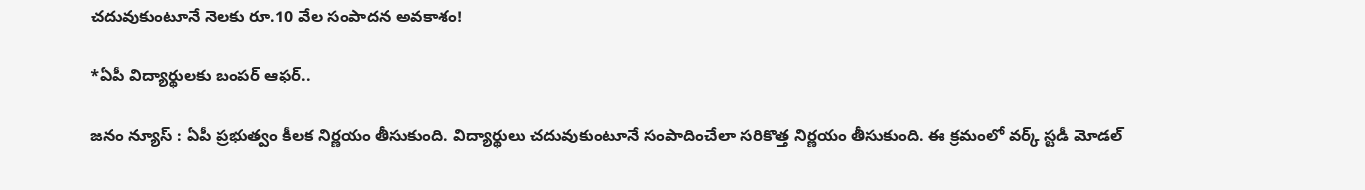చదువుకుంటూనే నెలకు రూ.10 వేల సంపాదన అవకాశం!

*ఏపీ విద్యార్థులకు బంపర్ ఆఫర్..

జనం న్యూస్ : ఏపీ ప్రభుత్వం కీలక నిర్ణయం తీసుకుంది. విద్యార్థులు చదువుకుంటూనే సంపాదించేలా సరికొత్త నిర్ణయం తీసుకుంది. ఈ క్రమంలో వర్క్ స్టడీ మోడల్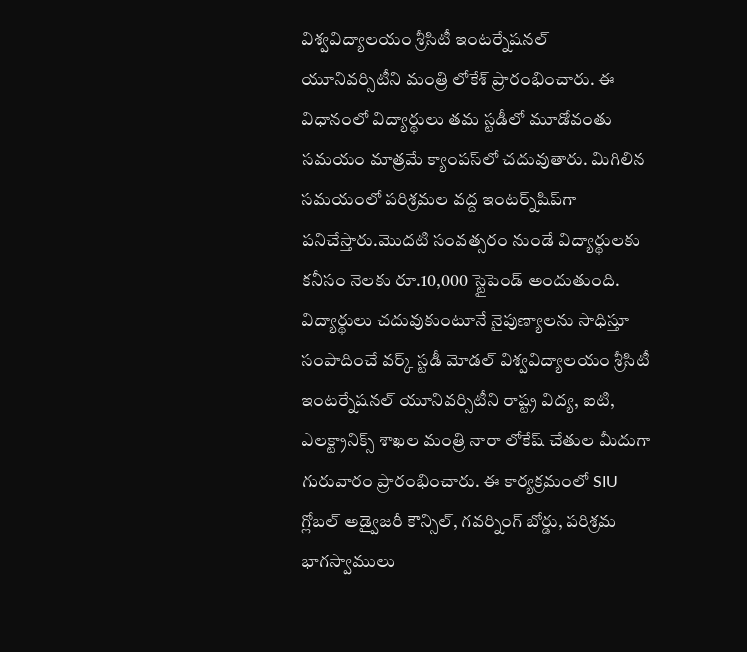విశ్వవిద్యాలయం శ్రీసిటీ ఇంటర్నేషనల్ యూనివర్సిటీని మంత్రి లోకేశ్ ప్రారంభించారు. ఈ విధానంలో విద్యార్థులు తమ స్టడీలో మూడోవంతు సమయం మాత్రమే క్యాంపస్‌లో చదువుతారు. మిగిలిన సమయంలో పరిశ్రమల వద్ద ఇంటర్న్‌షిప్‌గా పనిచేస్తారు.మొదటి సంవత్సరం నుండే విద్యార్థులకు కనీసం నెలకు రూ.10,000 స్టైపెండ్ అందుతుంది. విద్యార్థులు చదువుకుంటూనే నైపుణ్యాలను సాధిస్తూ సంపాదించే వర్క్ స్టడీ మోడల్ విశ్వవిద్యాలయం శ్రీసిటీ ఇంటర్నేషనల్ యూనివర్సిటీని రాష్ట్ర విద్య, ఐటి, ఎలక్ట్రానిక్స్ శాఖల మంత్రి నారా లోకేష్ చేతుల మీదుగా గురువారం ప్రారంభించారు. ఈ కార్యక్రమంలో SIU గ్లోబల్ అడ్వైజరీ కౌన్సిల్, గవర్నింగ్ బోర్డు, పరిశ్రమ భాగస్వాములు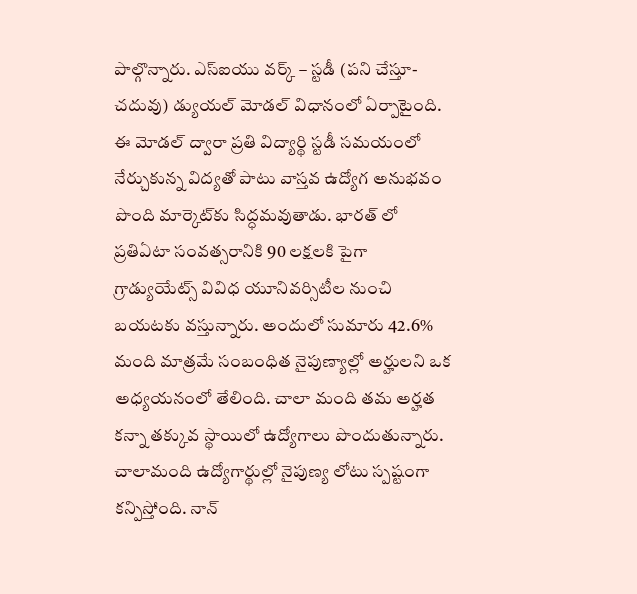పాల్గొన్నారు. ఎస్ఐయు వర్క్ – స్టడీ (పని చేస్తూ-చదువు) డ్యుయల్ మోడల్‌ విధానంలో ఏర్పాటైంది. ఈ మోడల్ ద్వారా ప్రతి విద్యార్థి స్టడీ సమయంలో నేర్చుకున్న విద్యతో పాటు వాస్తవ ఉద్యోగ అనుభవం పొంది మార్కెట్‌కు సిద్ధమవుతాడు. భారత్ లో ప్రతిఏటా సంవత్సరానికి 90 లక్షలకి పైగా గ్రాడ్యుయేట్స్ వివిధ యూనివర్సిటీల నుంచి బయటకు వస్తున్నారు. అందులో సుమారు 42.6% మంది మాత్రమే సంబంధిత నైపుణ్యాల్లో అర్హులని ఒక అధ్యయనంలో తేలింది. చాలా మంది తమ అర్హత కన్నా తక్కువ స్థాయిలో ఉద్యోగాలు పొందుతున్నారు. చాలామంది ఉద్యోగార్థుల్లో నైపుణ్య లోటు స్పష్టంగా కన్పిస్తోంది. నాన్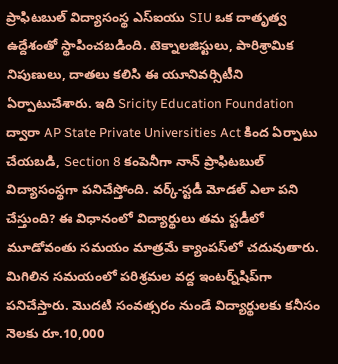ప్రాఫిటబుల్ విద్యాసంస్థ ఎస్ఐయు SIU ఒక దాతృత్వ ఉద్దేశంతో స్థాపించబడింది. టెక్నాలజిస్టులు, పారిశ్రామిక నిపుణులు, దాతలు కలిసి ఈ యూనివర్సిటీని ఏర్పాటుచేశారు. ఇది Sricity Education Foundation ద్వారా AP State Private Universities Act కింద ఏర్పాటు చేయబడి, Section 8 కంపెనీగా నాన్ ప్రాఫిటబుల్ విద్యాసంస్థగా పనిచేస్తోంది. వర్క్-స్టడీ మోడల్ ఎలా పని చేస్తుంది? ఈ విధానంలో విద్యార్థులు తమ స్టడీలో మూడోవంతు సమయం మాత్రమే క్యాంపస్‌లో చదువుతారు. మిగిలిన సమయంలో పరిశ్రమల వద్ద ఇంటర్న్‌షిప్‌గా పనిచేస్తారు. మొదటి సంవత్సరం నుండే విద్యార్థులకు కనీసం నెలకు రూ.10,000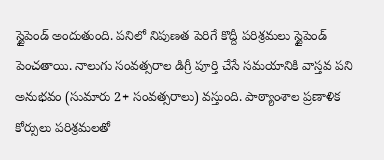స్టైపెండ్ అందుతుంది. పనిలో నిపుణత పెరిగే కొద్దీ పరిశ్రమలు స్టైపెండ్ పెంచతాయి. నాలుగు సంవత్సరాల డిగ్రీ పూర్తి చేసే సమయానికి వాస్తవ పని అనుభవం (సుమారు 2+ సంవత్సరాలు) వస్తుంది. పాఠ్యాంశాల ప్రణాళిక కోర్సులు పరిశ్రమలతో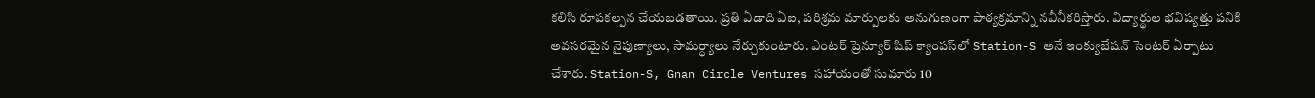కలిసి రూపకల్పన చేయబడతాయి. ప్రతి ఏడాది ఏఐ, పరిశ్రమ మార్పులకు అనుగుణంగా పాఠ్యక్రమాన్ని నవీనీకరిస్తారు. విద్యార్థుల భవిష్యత్తు పనికి అవసరమైన నైపుణ్యాలు, సామర్ధ్యాలు నేర్చుకుంటారు. ఎంటర్ ప్రెన్యూర్ షిప్ క్యాంపస్‌లో Station-S అనే ఇంక్యుబేషన్ సెంటర్ ఏర్పాటు చేశారు. Station-S, Gnan Circle Ventures సహాయంతో సుమారు 10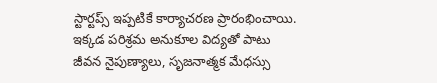స్టార్టప్స్ ఇప్పటికే కార్యాచరణ ప్రారంభించాయి. ఇక్కడ పరిశ్రమ అనుకూల విద్యతో పాటు జీవన నైపుణ్యాలు, సృజనాత్మక మేధస్సు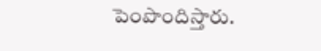పెంపొందిస్తారు.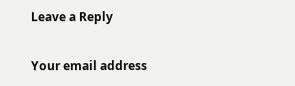Leave a Reply

Your email address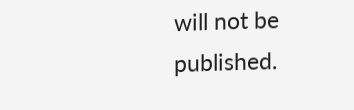will not be published.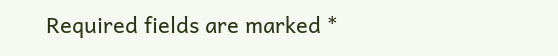Required fields are marked *